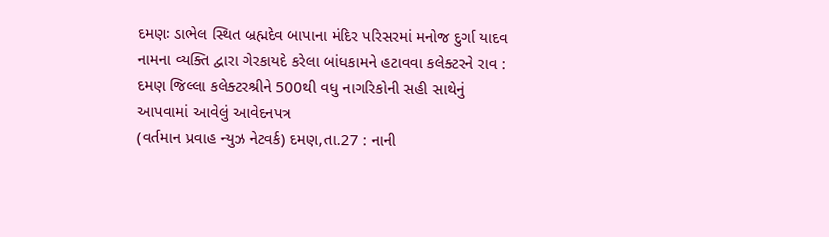દમણઃ ડાભેલ સ્થિત બ્રહ્મદેવ બાપાના મંદિર પરિસરમાં મનોજ દુર્ગા યાદવ નામના વ્યક્તિ દ્વારા ગેરકાયદે કરેલા બાંધકામને હટાવવા કલેક્ટરને રાવ : દમણ જિલ્લા કલેક્ટરશ્રીને 500થી વધુ નાગરિકોની સહી સાથેનું આપવામાં આવેલું આવેદનપત્ર
(વર્તમાન પ્રવાહ ન્યુઝ નેટવર્ક) દમણ,તા.27 : નાની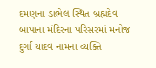દમણના ડાભેલ સ્થિત બ્રહ્મદેવ બાપાના મંદિરના પરિસરમાં મનોજ દુર્ગા યાદવ નામના વ્યક્તિ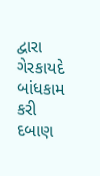દ્વારા ગેરકાયદે બાંધકામ કરી દબાણ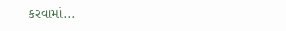કરવામાં...